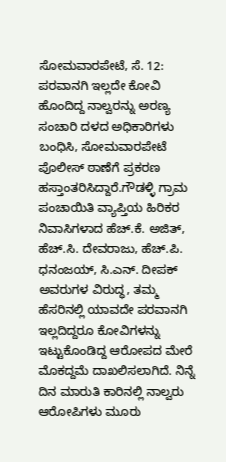ಸೋಮವಾರಪೇಟೆ, ಸೆ. 12: ಪರವಾನಗಿ ಇಲ್ಲದೇ ಕೋವಿ ಹೊಂದಿದ್ದ ನಾಲ್ವರನ್ನು ಅರಣ್ಯ ಸಂಚಾರಿ ದಳದ ಅಧಿಕಾರಿಗಳು ಬಂಧಿಸಿ, ಸೋಮವಾರಪೇಟೆ ಪೊಲೀಸ್ ಠಾಣೆಗೆ ಪ್ರಕರಣ ಹಸ್ತಾಂತರಿಸಿದ್ದಾರೆ.ಗೌಡಳ್ಳಿ ಗ್ರಾಮ ಪಂಚಾಯಿತಿ ವ್ಯಾಪ್ತಿಯ ಹಿರಿಕರ ನಿವಾಸಿಗಳಾದ ಹೆಚ್.ಕೆ. ಅಜಿತ್, ಹೆಚ್.ಸಿ. ದೇವರಾಜು, ಹೆಚ್.ಪಿ. ಧನಂಜಯ್, ಸಿ.ಎನ್. ದೀಪಕ್ ಅವರುಗಳ ವಿರುದ್ಧ, ತಮ್ಮ ಹೆಸರಿನಲ್ಲಿ ಯಾವದೇ ಪರವಾನಗಿ ಇಲ್ಲದಿದ್ದರೂ ಕೋವಿಗಳನ್ನು ಇಟ್ಟುಕೊಂಡಿದ್ದ ಆರೋಪದ ಮೇರೆ ಮೊಕದ್ದಮೆ ದಾಖಲಿಸಲಾಗಿದೆ. ನಿನ್ನೆ ದಿನ ಮಾರುತಿ ಕಾರಿನಲ್ಲಿ ನಾಲ್ವರು ಆರೋಪಿಗಳು ಮೂರು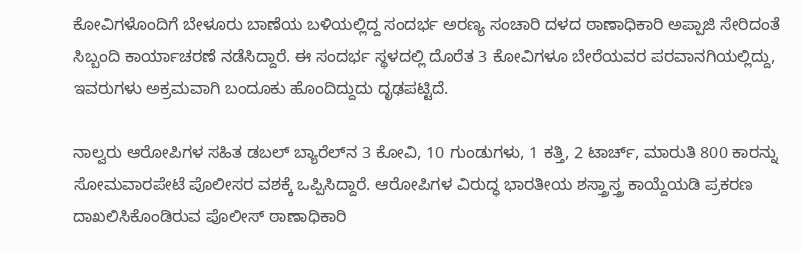ಕೋವಿಗಳೊಂದಿಗೆ ಬೇಳೂರು ಬಾಣೆಯ ಬಳಿಯಲ್ಲಿದ್ದ ಸಂದರ್ಭ ಅರಣ್ಯ ಸಂಚಾರಿ ದಳದ ಠಾಣಾಧಿಕಾರಿ ಅಪ್ಪಾಜಿ ಸೇರಿದಂತೆ ಸಿಬ್ಬಂದಿ ಕಾರ್ಯಾಚರಣೆ ನಡೆಸಿದ್ದಾರೆ. ಈ ಸಂದರ್ಭ ಸ್ಥಳದಲ್ಲಿ ದೊರೆತ 3 ಕೋವಿಗಳೂ ಬೇರೆಯವರ ಪರವಾನಗಿಯಲ್ಲಿದ್ದು, ಇವರುಗಳು ಅಕ್ರಮವಾಗಿ ಬಂದೂಕು ಹೊಂದಿದ್ದುದು ದೃಢಪಟ್ಟಿದೆ.

ನಾಲ್ವರು ಆರೋಪಿಗಳ ಸಹಿತ ಡಬಲ್ ಬ್ಯಾರೆಲ್‍ನ 3 ಕೋವಿ, 10 ಗುಂಡುಗಳು, 1 ಕತ್ತಿ, 2 ಟಾರ್ಚ್, ಮಾರುತಿ 800 ಕಾರನ್ನು ಸೋಮವಾರಪೇಟೆ ಪೊಲೀಸರ ವಶಕ್ಕೆ ಒಪ್ಪಿಸಿದ್ದಾರೆ. ಆರೋಪಿಗಳ ವಿರುದ್ಧ ಭಾರತೀಯ ಶಸ್ತ್ರಾಸ್ತ್ರ ಕಾಯ್ದೆಯಡಿ ಪ್ರಕರಣ ದಾಖಲಿಸಿಕೊಂಡಿರುವ ಪೊಲೀಸ್ ಠಾಣಾಧಿಕಾರಿ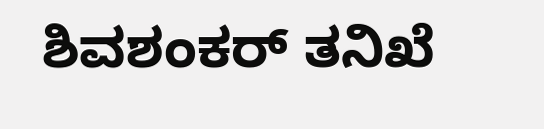ಶಿವಶಂಕರ್ ತನಿಖೆ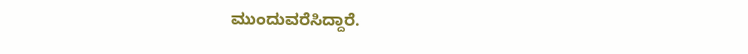ಮುಂದುವರೆಸಿದ್ದಾರೆ.